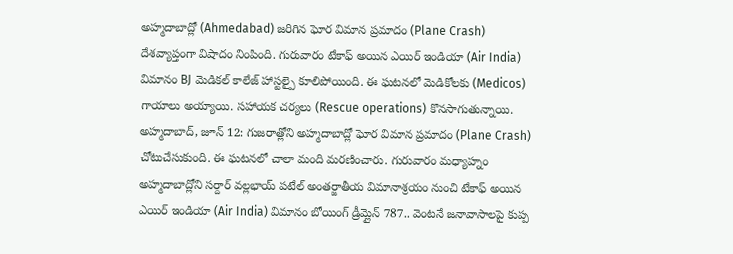అహ్మదాబాద్లో (Ahmedabad) జరిగిన ఘోర విమాన ప్రమాదం (Plane Crash) దేశవ్యాప్తంగా విషాదం నింపింది. గురువారం టేకాఫ్ అయిన ఎయిర్ ఇండియా (Air India) విమానం BJ మెడికల్ కాలేజ్ హాస్టల్పై కూలిపోయింది. ఈ ఘటనలో మెడికోలకు (Medicos) గాయాలు అయ్యాయి. సహాయక చర్యలు (Rescue operations) కొనసాగుతున్నాయి.
అహ్మదాబాద్, జూన్ 12: గుజరాత్లోని అహ్మదాబాద్లో ఘోర విమాన ప్రమాదం (Plane Crash) చోటుచేసుకుంది. ఈ ఘటనలో చాలా మంది మరణించారు. గురువారం మధ్యాహ్నం అహ్మదాబాద్లోని సర్దార్ వల్లభాయ్ పటేల్ అంతర్జాతీయ విమానాశ్రయం నుంచి టేకాఫ్ అయిన ఎయిర్ ఇండియా (Air India) విమానం బోయింగ్ డ్రీమ్లైన్ 787.. వెంటనే జనావాసాలపై కుప్ప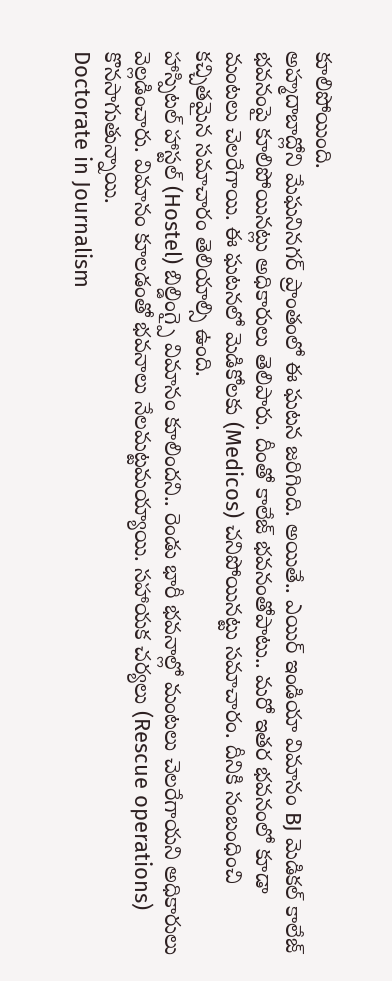కూలిపోయింది.
అహ్మదాబాద్లోని మేఘనినగర్ ప్రాంతంలో ఈ ఘటన జరిగింది. అయితే.. ఎయిర్ ఇండియా విమానం BJ మెడికల్ కాలేజ్ భవనంపై కూలిపోయినట్లు అధికారులు తెలిపారు. దీంతో కాలేజ్ భవనంతోపాటు.. మరో ఇతర భవనంలో కూడా మంటలు చెలరేగాయి. ఈ ఘటనలో మెడికోలకు (Medicos) చనిపోయినట్టు సమాచారం. దీనికి సంబంధించి కచ్చితమైన సమాచారం తెలియాల్సి ఉంది.
హాస్పిటల్ హాస్టల్ (Hostel) బిల్డింగ్పై విమానం కూలిందని.. రెండు భారీ భవనాల్లో మంటలు చెలరేగాయని అధికారులు వెల్లడించారు. విమానం కూలడంతో భవనాలు నేలమట్టమయ్యాయి. సహాయక చర్యలు (Rescue operations) కొనసాగుతున్నాయి.
Doctorate in Journalism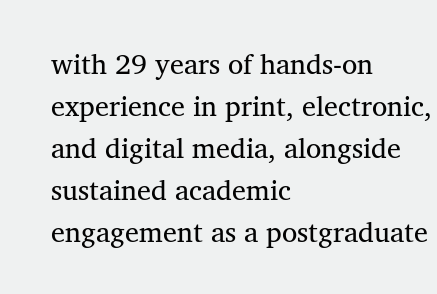with 29 years of hands-on experience in print, electronic, and digital media, alongside sustained academic engagement as a postgraduate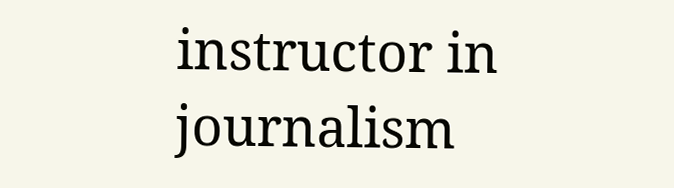instructor in journalism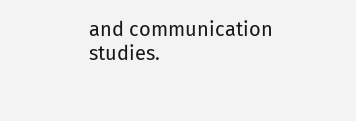and communication studies.